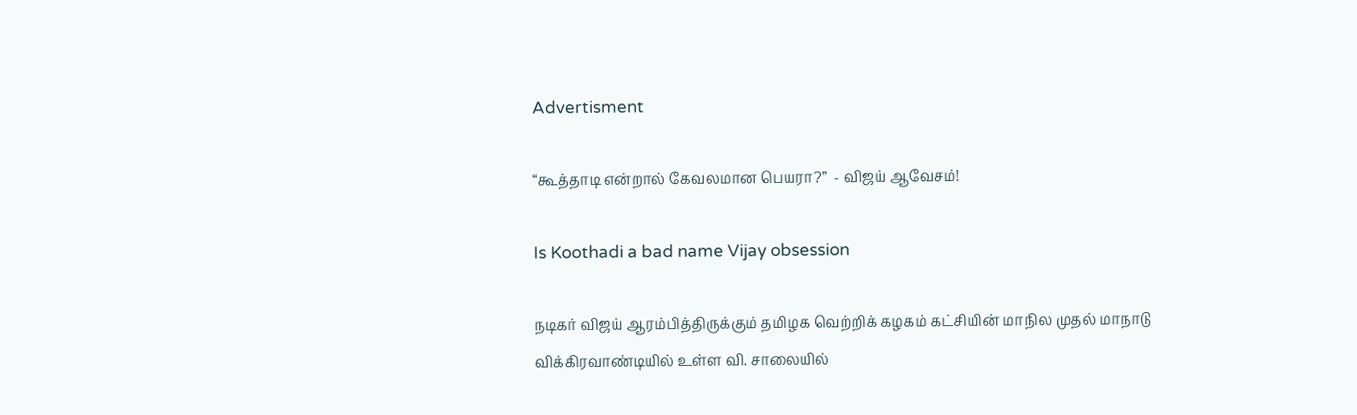Advertisment

“கூத்தாடி என்றால் கேவலமான பெயரா?”  - விஜய் ஆவேசம்!

Is Koothadi a bad name Vijay obsession

நடிகர் விஜய் ஆரம்பித்திருக்கும் தமிழக வெற்றிக் கழகம் கட்சியின் மாநில முதல் மாநாடு விக்கிரவாண்டியில் உள்ள வி. சாலையில்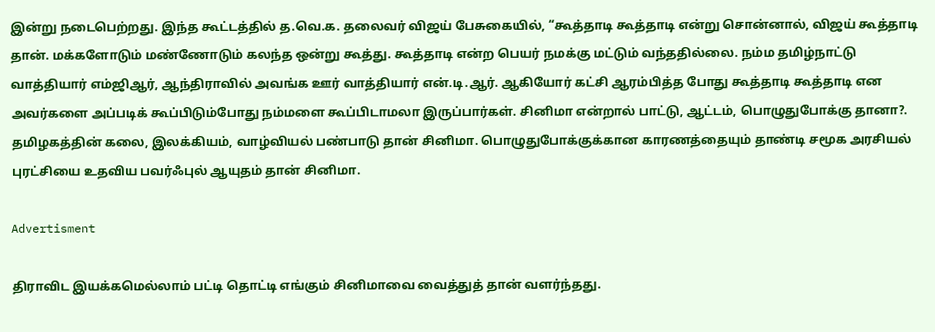இன்று நடைபெற்றது. இந்த கூட்டத்தில் த.வெ.க. தலைவர் விஜய் பேசுகையில், “கூத்தாடி கூத்தாடி என்று சொன்னால், விஜய் கூத்தாடி தான். மக்களோடும் மண்ணோடும் கலந்த ஒன்று கூத்து. கூத்தாடி என்ற பெயர் நமக்கு மட்டும் வந்ததில்லை. நம்ம தமிழ்நாட்டு வாத்தியார் எம்ஜிஆர், ஆந்திராவில் அவங்க ஊர் வாத்தியார் என்.டி.ஆர். ஆகியோர் கட்சி ஆரம்பித்த போது கூத்தாடி கூத்தாடி என அவர்களை அப்படிக் கூப்பிடும்போது நம்மளை கூப்பிடாமலா இருப்பார்கள். சினிமா என்றால் பாட்டு, ஆட்டம், பொழுதுபோக்கு தானா?. தமிழகத்தின் கலை, இலக்கியம், வாழ்வியல் பண்பாடு தான் சினிமா. பொழுதுபோக்குக்கான காரணத்தையும் தாண்டி சமூக அரசியல் புரட்சியை உதவிய பவர்ஃபுல் ஆயுதம் தான் சினிமா.

Advertisment

திராவிட இயக்கமெல்லாம் பட்டி தொட்டி எங்கும் சினிமாவை வைத்துத் தான் வளர்ந்தது.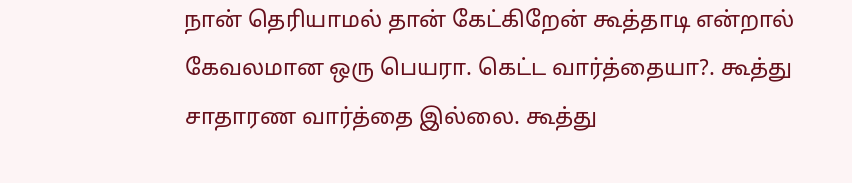நான் தெரியாமல் தான் கேட்கிறேன் கூத்தாடி என்றால் கேவலமான ஒரு பெயரா. கெட்ட வார்த்தையா?. கூத்து சாதாரண வார்த்தை இல்லை. கூத்து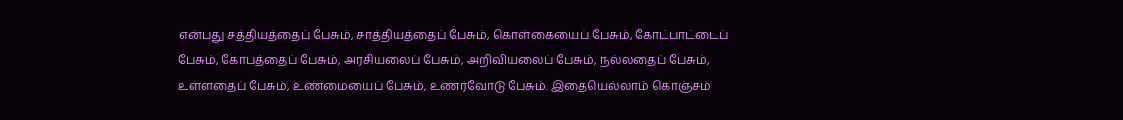என்பது சத்தியத்தைப் பேசும், சாத்தியத்தைப் பேசும், கொள்கையைப் பேசும், கோட்பாட்டைப் பேசும், கோபத்தைப் பேசும், அரசியலைப் பேசும், அறிவியலைப் பேசும், நல்லதைப் பேசும், உள்ளதைப் பேசும், உண்மையைப் பேசும், உணர்வோடு பேசும். இதையெல்லாம் கொஞ்சம்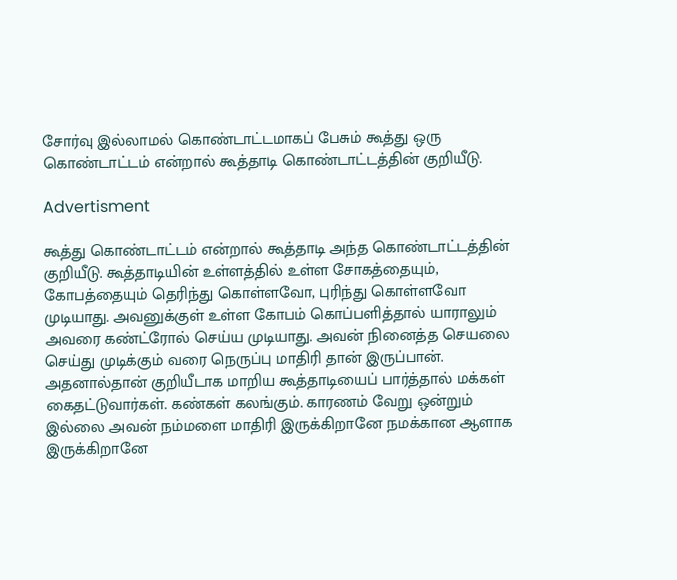சோர்வு இல்லாமல் கொண்டாட்டமாகப் பேசும் கூத்து ஒரு கொண்டாட்டம் என்றால் கூத்தாடி கொண்டாட்டத்தின் குறியீடு.

Advertisment

கூத்து கொண்டாட்டம் என்றால் கூத்தாடி அந்த கொண்டாட்டத்தின் குறியீடு. கூத்தாடியின் உள்ளத்தில் உள்ள சோகத்தையும், கோபத்தையும் தெரிந்து கொள்ளவோ, புரிந்து கொள்ளவோ முடியாது. அவனுக்குள் உள்ள கோபம் கொப்பளித்தால் யாராலும் அவரை கண்ட்ரோல் செய்ய முடியாது. அவன் நினைத்த செயலை செய்து முடிக்கும் வரை நெருப்பு மாதிரி தான் இருப்பான். அதனால்தான் குறியீடாக மாறிய கூத்தாடியைப் பார்த்தால் மக்கள் கைதட்டுவார்கள். கண்கள் கலங்கும். காரணம் வேறு ஒன்றும் இல்லை அவன் நம்மளை மாதிரி இருக்கிறானே நமக்கான ஆளாக இருக்கிறானே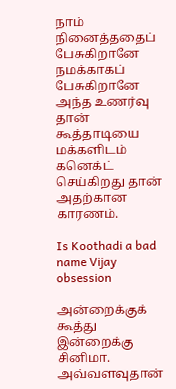நாம் நினைத்ததைப் பேசுகிறானே நமக்காகப் பேசுகிறானே அந்த உணர்வு தான் கூத்தாடியை மக்களிடம் கனெக்ட் செய்கிறது தான் அதற்கான காரணம்.

Is Koothadi a bad name Vijay obsession

அன்றைக்குக் கூத்து இன்றைக்கு சினிமா. அவ்வளவுதான்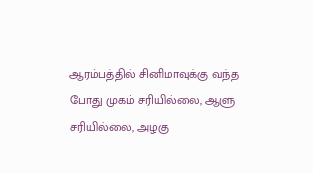ஆரம்பத்தில் சினிமாவுக்கு வந்த போது முகம் சரியில்லை, ஆளு சரியில்லை, அழகு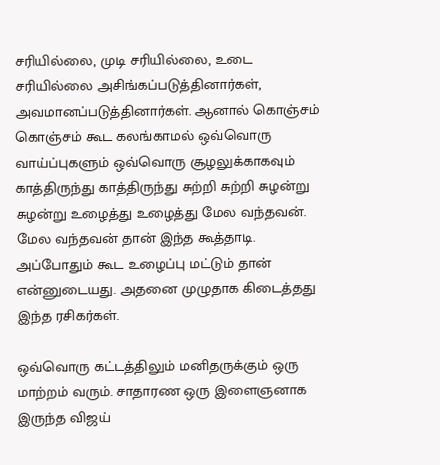சரியில்லை, முடி சரியில்லை, உடை சரியில்லை அசிங்கப்படுத்தினார்கள், அவமானப்படுத்தினார்கள். ஆனால் கொஞ்சம் கொஞ்சம் கூட கலங்காமல் ஒவ்வொரு வாய்ப்புகளும் ஒவ்வொரு சூழலுக்காகவும் காத்திருந்து காத்திருந்து சுற்றி சுற்றி சுழன்று சுழன்று உழைத்து உழைத்து மேல வந்தவன். மேல வந்தவன் தான் இந்த கூத்தாடி. அப்போதும் கூட உழைப்பு மட்டும் தான் என்னுடையது. அதனை முழுதாக கிடைத்தது இந்த ரசிகர்கள்.

ஒவ்வொரு கட்டத்திலும் மனிதருக்கும் ஒரு மாற்றம் வரும். சாதாரண ஒரு இளைஞனாக இருந்த விஜய்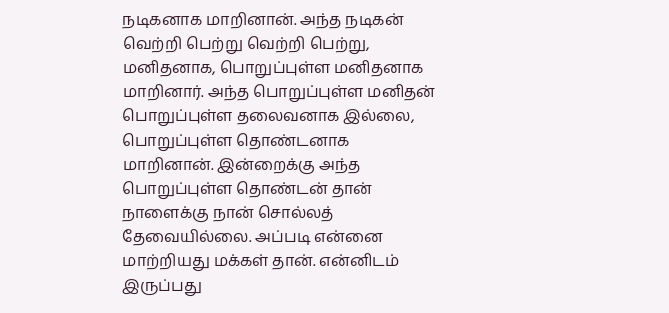நடிகனாக மாறினான். அந்த நடிகன் வெற்றி பெற்று வெற்றி பெற்று, மனிதனாக, பொறுப்புள்ள மனிதனாக மாறினார். அந்த பொறுப்புள்ள மனிதன் பொறுப்புள்ள தலைவனாக இல்லை, பொறுப்புள்ள தொண்டனாக மாறினான். இன்றைக்கு அந்த பொறுப்புள்ள தொண்டன் தான் நாளைக்கு நான் சொல்லத் தேவையில்லை. அப்படி என்னை மாற்றியது மக்கள் தான். என்னிடம் இருப்பது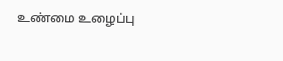உண்மை உழைப்பு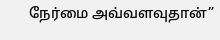நேர்மை அவ்வளவுதான்”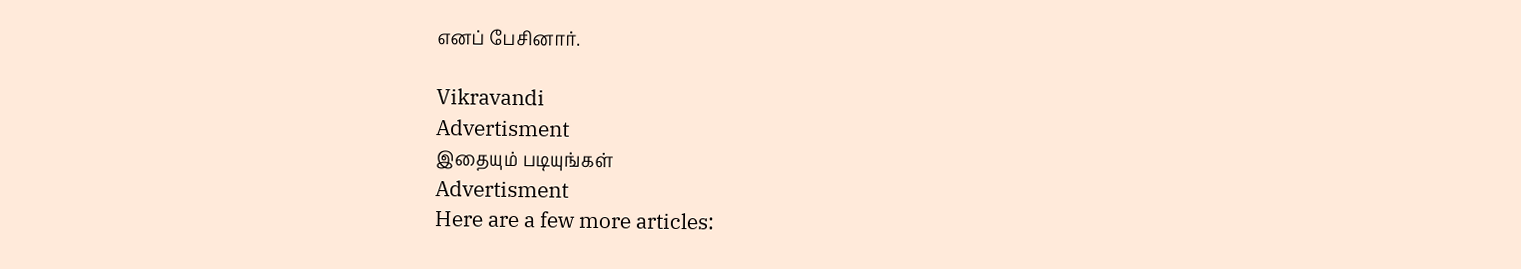எனப் பேசினார்.

Vikravandi
Advertisment
இதையும் படியுங்கள்
Advertisment
Here are a few more articles: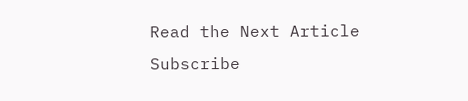Read the Next Article
Subscribe